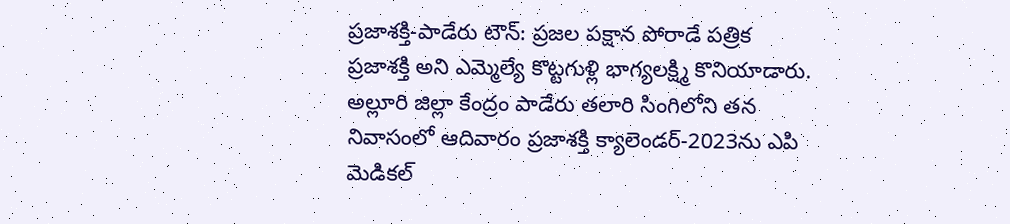ప్రజాశక్తి-పాడేరు టౌన్: ప్రజల పక్షాన పోరాడే పత్రిక ప్రజాశక్తి అని ఎమ్మెల్యే కొట్టగుళ్లి భాగ్యలక్ష్మి కొనియాడారు. అల్లూరి జిల్లా కేంద్రం పాడేరు తలారి సింగిలోని తన నివాసంలో ఆదివారం ప్రజాశక్తి క్యాలెండర్-2023ను ఎపి మెడికల్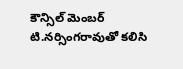కౌన్సిల్ మెంబర్ టి.నర్సింగరావుతో కలిసి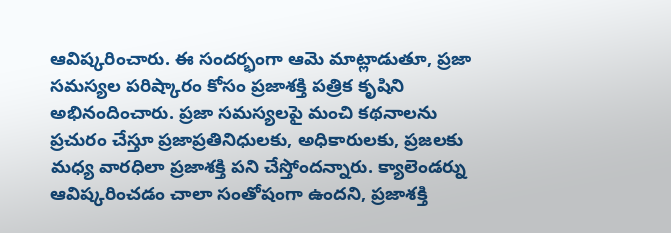ఆవిష్కరించారు. ఈ సందర్భంగా ఆమె మాట్లాడుతూ, ప్రజా సమస్యల పరిష్కారం కోసం ప్రజాశక్తి పత్రిక కృషిని అభినందించారు. ప్రజా సమస్యలపై మంచి కథనాలను ప్రచురం చేస్తూ ప్రజాప్రతినిధులకు, అధికారులకు, ప్రజలకు మధ్య వారధిలా ప్రజాశక్తి పని చేస్తోందన్నారు. క్యాలెండర్ను ఆవిష్కరించడం చాలా సంతోషంగా ఉందని, ప్రజాశక్తి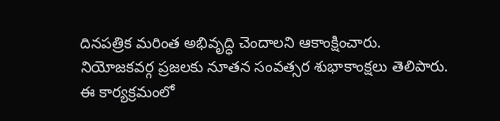దినపత్రిక మరింత అభివృద్ధి చెందాలని ఆకాంక్షించారు. నియోజకవర్గ ప్రజలకు నూతన సంవత్సర శుభాకాంక్షలు తెలిపారు. ఈ కార్యక్రమంలో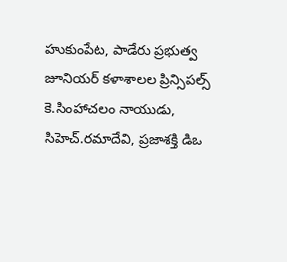హుకుంపేట, పాడేరు ప్రభుత్వ జూనియర్ కళాశాలల ప్రిన్సిపల్స్ కె.సింహాచలం నాయుడు, సిహెచ్.రమాదేవి, ప్రజాశక్తి డిఒ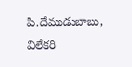పి.దేముడుబాబు, విలేకరి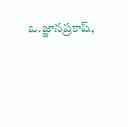ఒ.జ్ఞానప్రకాష్,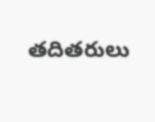తదితరులు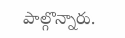పాల్గొన్నారు.